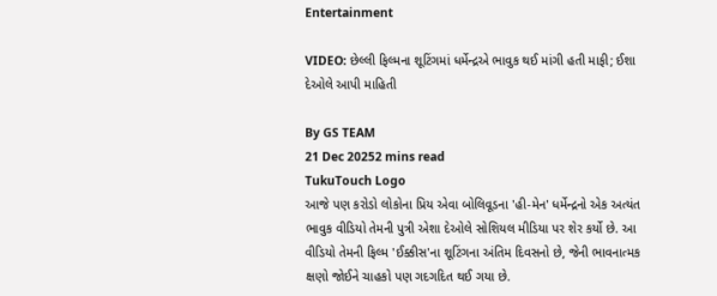Entertainment

VIDEO: છેલ્લી ફિલ્મના શૂટિંગમાં ધર્મેન્દ્રએ ભાવુક થઈ માંગી હતી માફી; ઈશા દેઓલે આપી માહિતી

By GS TEAM
21 Dec 20252 mins read
TukuTouch Logo
આજે પણ કરોડો લોકોના પ્રિય એવા બોલિવૂડના 'હી-મેન' ધર્મેન્દ્રનો એક અત્યંત ભાવુક વીડિયો તેમની પુત્રી એશા દેઓલે સોશિયલ મીડિયા પર શેર કર્યો છે. આ વીડિયો તેમની ફિલ્મ 'ઈક્કીસ'ના શૂટિંગના અંતિમ દિવસનો છે, જેની ભાવનાત્મક ક્ષણો જોઈને ચાહકો પણ ગદગદિત થઈ ગયા છે.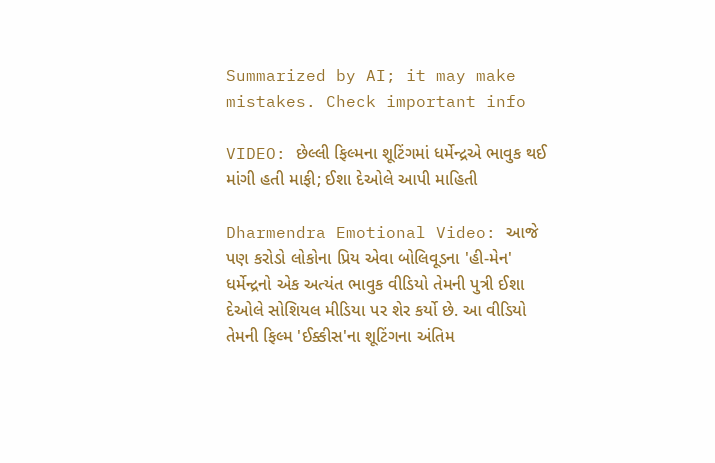Summarized by AI; it may make mistakes. Check important info

VIDEO: છેલ્લી ફિલ્મના શૂટિંગમાં ધર્મેન્દ્રએ ભાવુક થઈ માંગી હતી માફી; ઈશા દેઓલે આપી માહિતી

Dharmendra Emotional Video: આજે પણ કરોડો લોકોના પ્રિય એવા બોલિવૂડના 'હી-મેન' ધર્મેન્દ્રનો એક અત્યંત ભાવુક વીડિયો તેમની પુત્રી ઈશા દેઓલે સોશિયલ મીડિયા પર શેર કર્યો છે. આ વીડિયો તેમની ફિલ્મ 'ઈક્કીસ'ના શૂટિંગના અંતિમ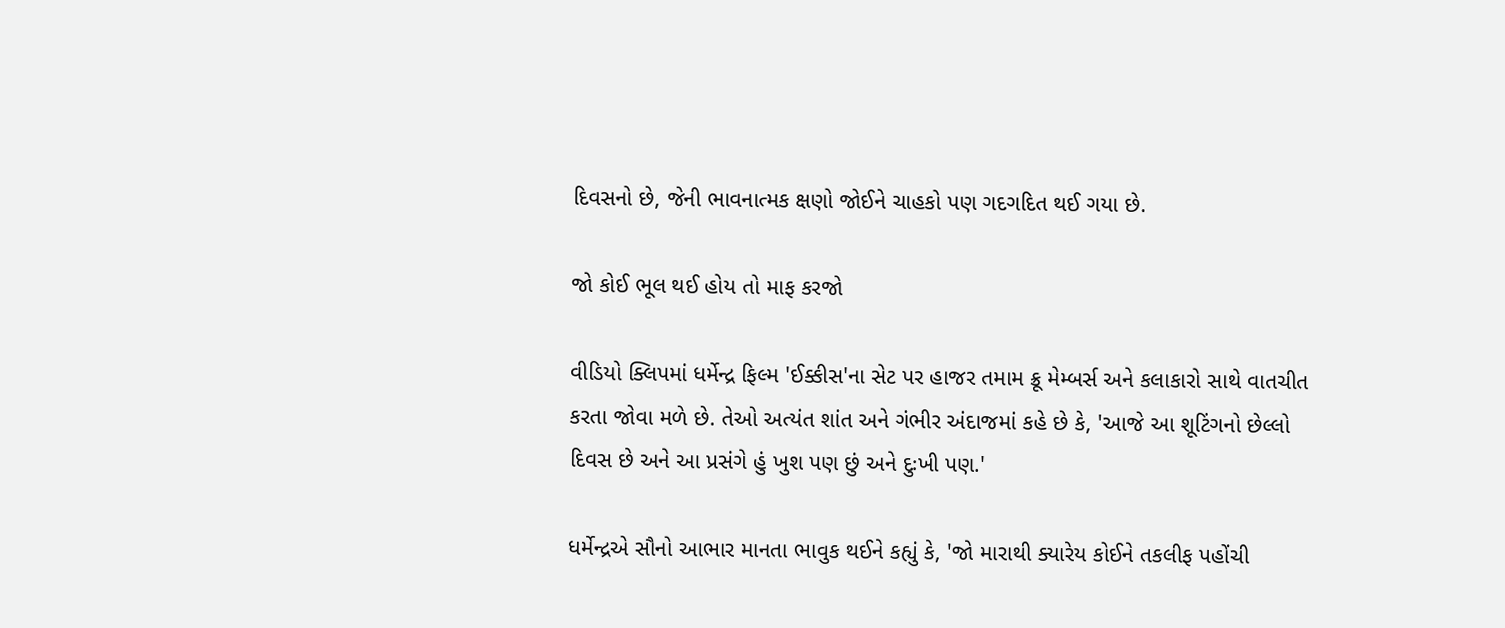દિવસનો છે, જેની ભાવનાત્મક ક્ષણો જોઈને ચાહકો પણ ગદગદિત થઈ ગયા છે.

જો કોઈ ભૂલ થઈ હોય તો માફ કરજો

વીડિયો ક્લિપમાં ધર્મેન્દ્ર ફિલ્મ 'ઈક્કીસ'ના સેટ પર હાજર તમામ ક્રૂ મેમ્બર્સ અને કલાકારો સાથે વાતચીત કરતા જોવા મળે છે. તેઓ અત્યંત શાંત અને ગંભીર અંદાજમાં કહે છે કે, 'આજે આ શૂટિંગનો છેલ્લો દિવસ છે અને આ પ્રસંગે હું ખુશ પણ છું અને દુઃખી પણ.'

ધર્મેન્દ્રએ સૌનો આભાર માનતા ભાવુક થઈને કહ્યું કે, 'જો મારાથી ક્યારેય કોઈને તકલીફ પહોંચી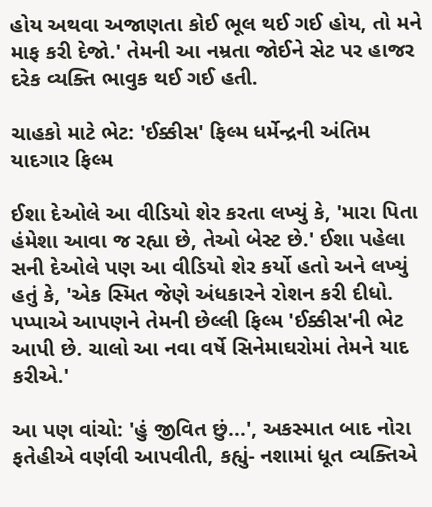હોય અથવા અજાણતા કોઈ ભૂલ થઈ ગઈ હોય, તો મને માફ કરી દેજો.' તેમની આ નમ્રતા જોઈને સેટ પર હાજર દરેક વ્યક્તિ ભાવુક થઈ ગઈ હતી.

ચાહકો માટે ભેટ: 'ઈક્કીસ' ફિલ્મ ધર્મેન્દ્રની અંતિમ યાદગાર ફિલ્મ

ઈશા દેઓલે આ વીડિયો શેર કરતા લખ્યું કે, 'મારા પિતા હંમેશા આવા જ રહ્યા છે, તેઓ બેસ્ટ છે.' ઈશા પહેલા સની દેઓલે પણ આ વીડિયો શેર કર્યો હતો અને લખ્યું હતું કે, 'એક સ્મિત જેણે અંધકારને રોશન કરી દીધો. પપ્પાએ આપણને તેમની છેલ્લી ફિલ્મ 'ઈક્કીસ'ની ભેટ આપી છે. ચાલો આ નવા વર્ષે સિનેમાઘરોમાં તેમને યાદ કરીએ.'

આ પણ વાંચો: 'હું જીવિત છું...', અકસ્માત બાદ નોરા ફતેહીએ વર્ણવી આપવીતી, કહ્યું- નશામાં ધૂત વ્યક્તિએ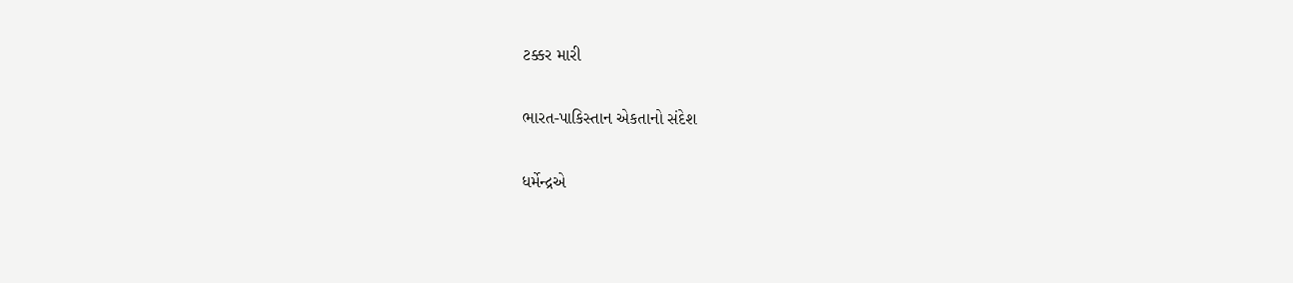ટક્કર મારી

ભારત-પાકિસ્તાન એકતાનો સંદેશ

ધર્મેન્દ્રએ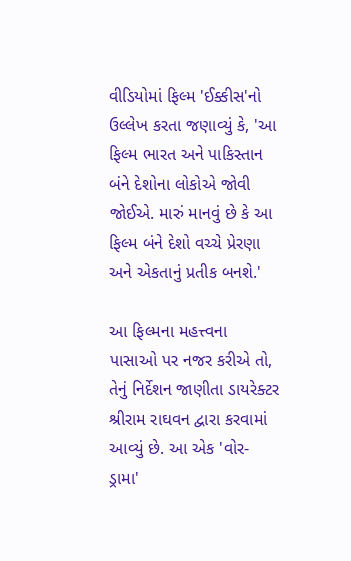વીડિયોમાં ફિલ્મ 'ઈક્કીસ'નો ઉલ્લેખ કરતા જણાવ્યું કે, 'આ ફિલ્મ ભારત અને પાકિસ્તાન બંને દેશોના લોકોએ જોવી જોઈએ. મારું માનવું છે કે આ ફિલ્મ બંને દેશો વચ્ચે પ્રેરણા અને એકતાનું પ્રતીક બનશે.'

આ ફિલ્મના મહત્ત્વના પાસાઓ પર નજર કરીએ તો, તેનું નિર્દેશન જાણીતા ડાયરેક્ટર શ્રીરામ રાઘવન દ્વારા કરવામાં આવ્યું છે. આ એક 'વોર-ડ્રામા'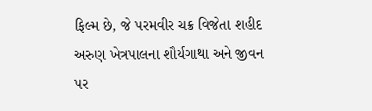ફિલ્મ છે, જે પરમવીર ચક્ર વિજેતા શહીદ અરુણ ખેત્રપાલના શૌર્યગાથા અને જીવન પર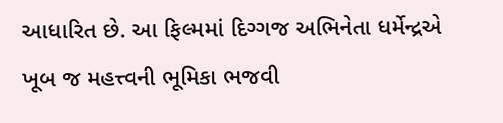આધારિત છે. આ ફિલ્મમાં દિગ્ગજ અભિનેતા ધર્મેન્દ્રએ ખૂબ જ મહત્ત્વની ભૂમિકા ભજવી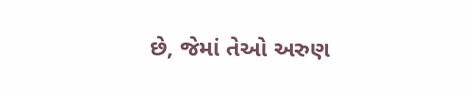છે, જેમાં તેઓ અરુણ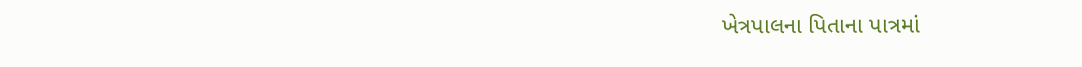ખેત્રપાલના પિતાના પાત્રમાં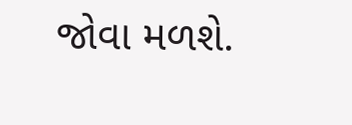જોવા મળશે.